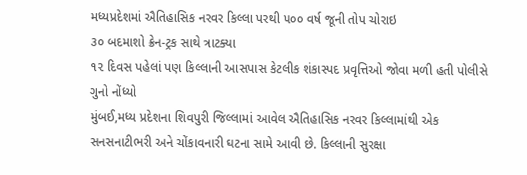મધ્યપ્રદેશમાં ઐતિહાસિક નરવર કિલ્લા પરથી ૫૦૦ વર્ષ જૂની તોપ ચોરાઇ
૩૦ બદમાશો ક્રેન-ટ્રક સાથે ત્રાટક્યા
૧૨ દિવસ પહેલાં પણ કિલ્લાની આસપાસ કેટલીક શંકાસ્પદ પ્રવૃત્તિઓ જોવા મળી હતી પોલીસે ગુનો નોંધ્યો
મુંબઈ,મધ્ય પ્રદેશના શિવપુરી જિલ્લામાં આવેલ ઐતિહાસિક નરવર કિલ્લામાંથી એક સનસનાટીભરી અને ચોંકાવનારી ઘટના સામે આવી છે. કિલ્લાની સુરક્ષા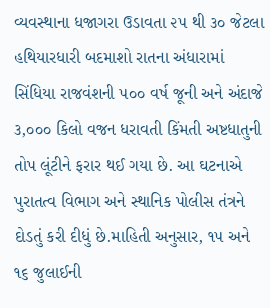વ્યવસ્થાના ધજાગરા ઉડાવતા ૨૫ થી ૩૦ જેટલા હથિયારધારી બદમાશો રાતના અંધારામાં સિંધિયા રાજવંશની ૫૦૦ વર્ષ જૂની અને અંદાજે ૩,૦૦૦ કિલો વજન ધરાવતી કિંમતી અષ્ટધાતુની તોપ લૂંટીને ફરાર થઈ ગયા છે. આ ઘટનાએ પુરાતત્વ વિભાગ અને સ્થાનિક પોલીસ તંત્રને દોડતું કરી દીધું છે.માહિતી અનુસાર, ૧૫ અને ૧૬ જુલાઈની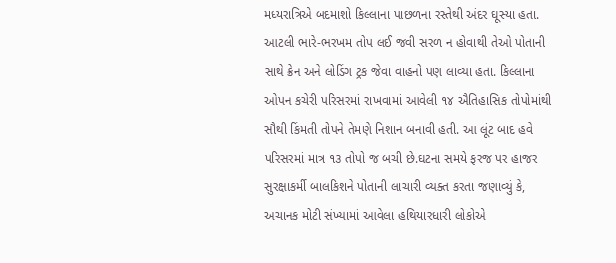મધ્યરાત્રિએ બદમાશો કિલ્લાના પાછળના રસ્તેથી અંદર ઘૂસ્યા હતા.
આટલી ભારે-ભરખમ તોપ લઈ જવી સરળ ન હોવાથી તેઓ પોતાની સાથે ક્રેન અને લોડિંગ ટ્રક જેવા વાહનો પણ લાવ્યા હતા. કિલ્લાના ઓપન કચેરી પરિસરમાં રાખવામાં આવેલી ૧૪ ઐતિહાસિક તોપોમાંથી સૌથી કિંમતી તોપને તેમણે નિશાન બનાવી હતી. આ લૂંટ બાદ હવે પરિસરમાં માત્ર ૧૩ તોપો જ બચી છે.ઘટના સમયે ફરજ પર હાજર સુરક્ષાકર્મી બાલકિશને પોતાની લાચારી વ્યક્ત કરતા જણાવ્યું કે, અચાનક મોટી સંખ્યામાં આવેલા હથિયારધારી લોકોએ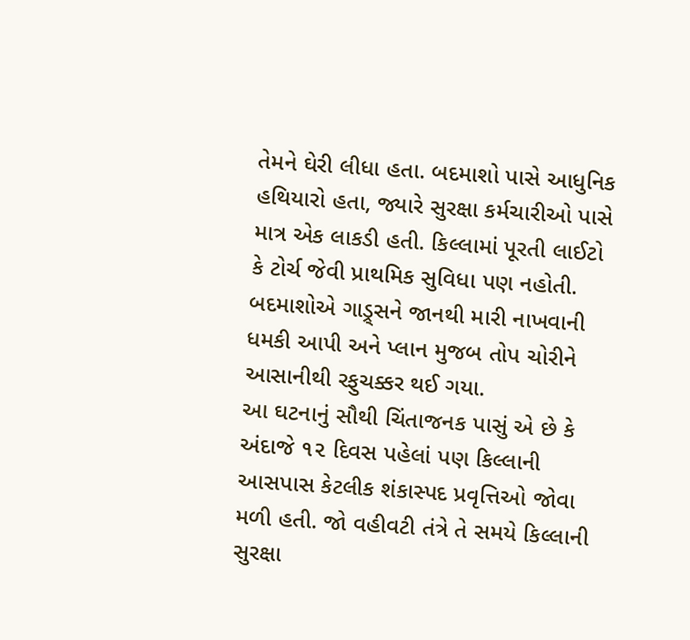તેમને ઘેરી લીધા હતા. બદમાશો પાસે આધુનિક હથિયારો હતા, જ્યારે સુરક્ષા કર્મચારીઓ પાસે માત્ર એક લાકડી હતી. કિલ્લામાં પૂરતી લાઈટો કે ટોર્ચ જેવી પ્રાથમિક સુવિધા પણ નહોતી. બદમાશોએ ગાડ્ર્સને જાનથી મારી નાખવાની ધમકી આપી અને પ્લાન મુજબ તોપ ચોરીને આસાનીથી રફુચક્કર થઈ ગયા.
આ ઘટનાનું સૌથી ચિંતાજનક પાસું એ છે કે અંદાજે ૧૨ દિવસ પહેલાં પણ કિલ્લાની આસપાસ કેટલીક શંકાસ્પદ પ્રવૃત્તિઓ જોવા મળી હતી. જો વહીવટી તંત્રે તે સમયે કિલ્લાની સુરક્ષા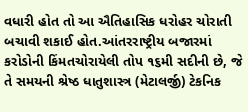વધારી હોત તો આ ઐતિહાસિક ધરોહર ચોરાતી બચાવી શકાઈ હોત.આંતરરાષ્ટ્રીય બજારમાં કરોડોની કિંમતચોરાયેલી તોપ ૧૬મી સદીની છે, જે તે સમયની શ્રેષ્ઠ ધાતુશાસ્ત્ર (મેટાલર્જી) ટેકનિક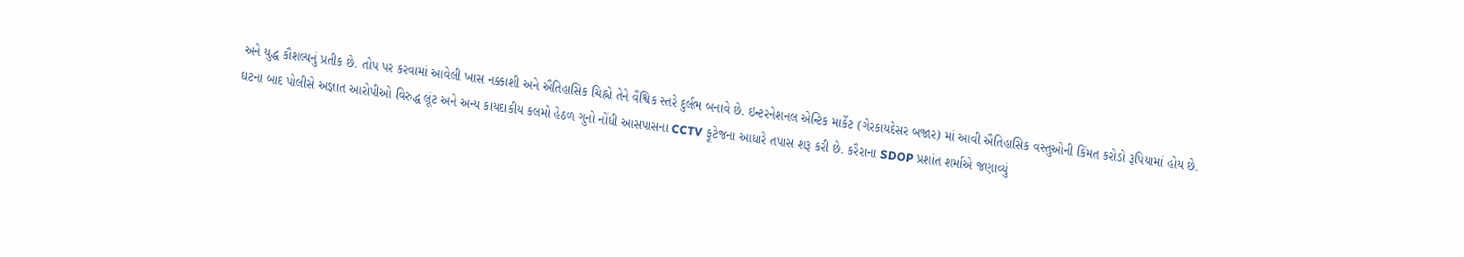અને યુદ્ધ કૌશલ્યનું પ્રતીક છે. તોપ પર કરવામાં આવેલી ખાસ નક્કાશી અને ઐતિહાસિક ચિહ્નો તેને વૈશ્વિક સ્તરે દુર્લભ બનાવે છે. ઇન્ટરનેશનલ એન્ટિક માર્કેટ (ગેરકાયદેસર બજાર) માં આવી ઐતિહાસિક વસ્તુઓની કિંમત કરોડો રૂપિયામાં હોય છે.
ઘટના બાદ પોલીસે અજ્ઞાત આરોપીઓ વિરુદ્ધ લૂંટ અને અન્ય કાયદાકીય કલમો હેઠળ ગુનો નોંધી આસપાસના CCTV ફૂટેજના આધારે તપાસ શરૂ કરી છે. કરૈરાના SDOP પ્રશાંત શર્માએ જણાવ્યું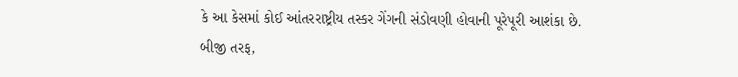કે આ કેસમાં કોઈ આંતરરાષ્ટ્રીય તસ્કર ગેંગની સંડોવણી હોવાની પૂરેપૂરી આશંકા છે. બીજી તરફ,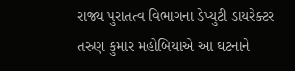રાજ્ય પુરાતત્વ વિભાગના ડેપ્યુટી ડાયરેક્ટર તરુણ કુમાર મહોબિયાએ આ ઘટનાને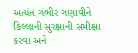અત્યંત ગંભીર ગણાવીને કિલ્લાની સુરક્ષાની સમીક્ષા કરવા અને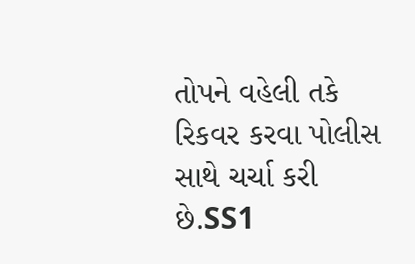તોપને વહેલી તકે રિકવર કરવા પોલીસ સાથે ચર્ચા કરી છે.SS1